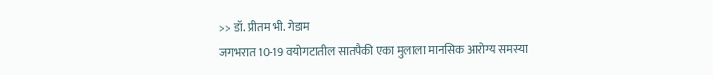>> डॉ. प्रीतम भी. गेडाम
जगभरात 10-19 वयोगटातील सातपैकी एका मुलाला मानसिक आरोग्य समस्या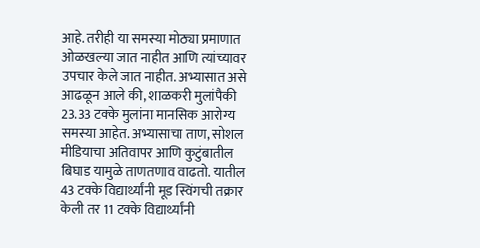आहे. तरीही या समस्या मोठ्या प्रमाणात ओळखल्या जात नाहीत आणि त्यांच्यावर उपचार केले जात नाहीत. अभ्यासात असे आढळून आले की, शाळकरी मुलांपैकी 23.33 टक्के मुलांना मानसिक आरोग्य समस्या आहेत. अभ्यासाचा ताण, सोशल मीडियाचा अतिवापर आणि कुटुंबातील बिघाड यामुळे ताणतणाव वाढतो. यातील 43 टक्के विद्यार्थ्यांनी मूड स्विंगची तक्रार केली तर 11 टक्के विद्यार्थ्यांनी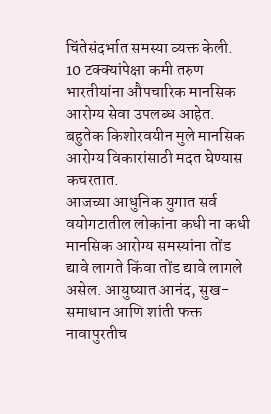चिंतेसंदर्भात समस्या व्यक्त केली. 10 टक्क्यांपेक्षा कमी तरुण भारतीयांना औपचारिक मानसिक आरोग्य सेवा उपलब्ध आहेत. बहुतेक किशोरवयीन मुले मानसिक आरोग्य विकारांसाठी मदत घेण्यास कचरतात.
आजच्या आधुनिक युगात सर्व वयोगटातील लोकांना कधी ना कधी मानसिक आरोग्य समस्यांना तोंड द्यावे लागते किंवा तोंड द्यावे लागले असेल. आयुष्यात आनंद, सुख-समाधान आणि शांती फक्त नावापुरतीच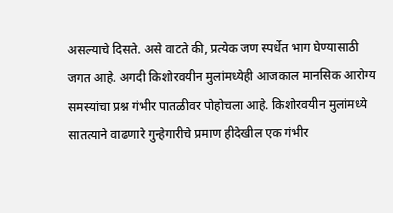असल्याचे दिसते. असे वाटते की, प्रत्येक जण स्पर्धेत भाग घेण्यासाठी जगत आहे. अगदी किशोरवयीन मुलांमध्येही आजकाल मानसिक आरोग्य समस्यांचा प्रश्न गंभीर पातळीवर पोहोचला आहे. किशोरवयीन मुलांमध्ये सातत्याने वाढणारे गुन्हेगारीचे प्रमाण हीदेखील एक गंभीर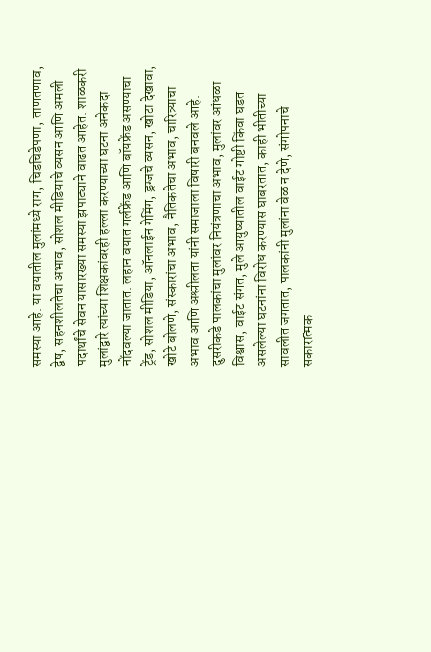समस्या आहे. या वयातील मुलांमध्ये राग, चिडचिडेपणा, ताणतणाव, द्वेष, सहनशीलतेचा अभाव, सोशल मीडियाचे व्यसन आणि अमली पदार्थांचे सेवन यासारख्या समस्या झपाट्याने वाढत आहेत. शाळकरी मुलांद्वारे त्यांच्या शिक्षकांवरही हल्ला करण्याच्या घटना अनेकदा नोंदवल्या जातात. लहान वयात गर्लफ्रेंड आणि बॉयफ्रेंड असण्याचा ट्रेंड, सोशल मीडिया, ऑनलाईन गेमिंग, ड्रग्जचे व्यसन, खोटा देखावा, खोटे बोलणे, संस्कारांचा अभाव, नैतिकतेचा अभाव, चारित्र्याचा अभाव आणि अश्लीलता यांनी समाजाला विषारी बनवले आहे.
दुसरीकडे पालकांचा मुलांवर नियंत्रणाचा अभाव, मुलांवर आंधळा विश्वास, वाईट संगत, मुले आयुष्यातील वाईट गोष्टी किंवा घडत असलेल्या घटनांना विरोध करण्यास घाबरतात, काही भीतीच्या सावलीत जगतात, पालकांनी मुलांना वेळ न देणे, संगोपनाचे सकारात्मक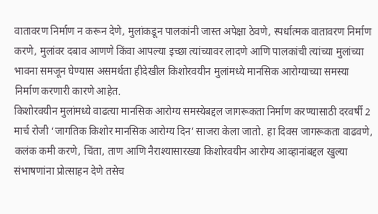वातावरण निर्माण न करून देणे, मुलांकडून पालकांनी जास्त अपेक्षा ठेवणे, स्पर्धात्मक वातावरण निर्माण करणे, मुलांवर दबाव आणणे किंवा आपल्या इच्छा त्यांच्यावर लादणे आणि पालकांची त्यांच्या मुलांच्या भावना समजून घेण्यास असमर्थता हीदेखील किशोरवयीन मुलांमध्ये मानसिक आरोग्याच्या समस्या निर्माण करणारी कारणे आहेत.
किशोरवयीन मुलांमध्ये वाढत्या मानसिक आरोग्य समस्येबद्दल जागरूकता निर्माण करण्यासाठी दरवर्षी 2 मार्च रोजी ‘जागतिक किशोर मानसिक आरोग्य दिन’ साजरा केला जातो. हा दिवस जागरूकता वाढवणे, कलंक कमी करणे, चिंता, ताण आणि नैराश्यासारख्या किशोरवयीन आरोग्य आव्हानांबद्दल खुल्या संभाषणांना प्रोत्साहन देणे तसेच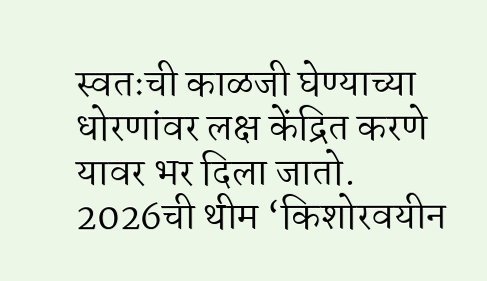स्वतःची काळजी घेण्याच्या धोरणांवर लक्ष केंद्रित करणे यावर भर दिला जातो. 2026ची थीम ‘किशोरवयीन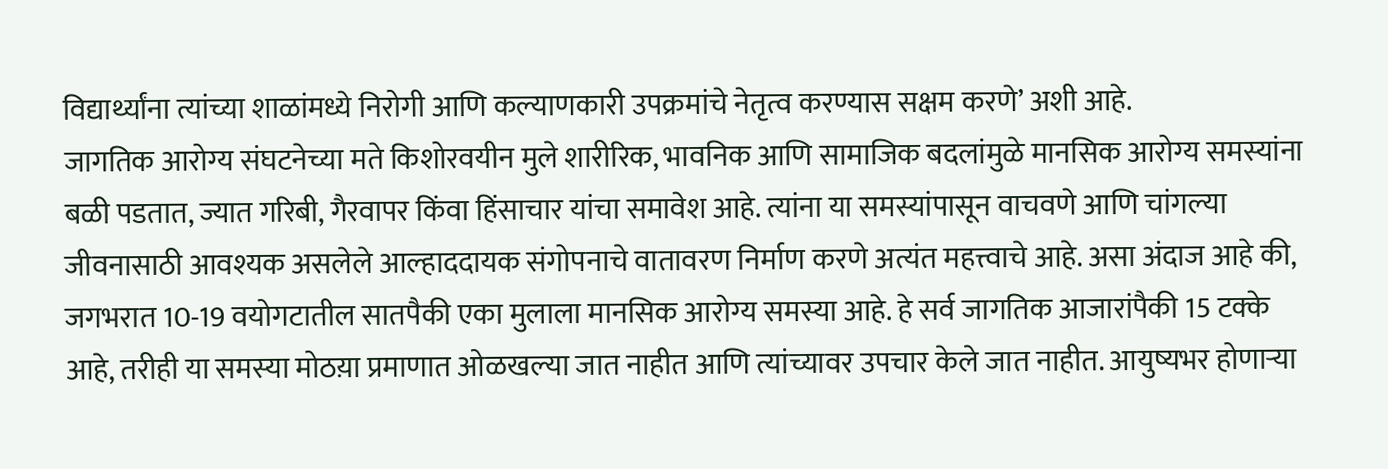विद्यार्थ्यांना त्यांच्या शाळांमध्ये निरोगी आणि कल्याणकारी उपक्रमांचे नेतृत्व करण्यास सक्षम करणे’ अशी आहे.
जागतिक आरोग्य संघटनेच्या मते किशोरवयीन मुले शारीरिक, भावनिक आणि सामाजिक बदलांमुळे मानसिक आरोग्य समस्यांना बळी पडतात, ज्यात गरिबी, गैरवापर किंवा हिंसाचार यांचा समावेश आहे. त्यांना या समस्यांपासून वाचवणे आणि चांगल्या जीवनासाठी आवश्यक असलेले आल्हाददायक संगोपनाचे वातावरण निर्माण करणे अत्यंत महत्त्वाचे आहे. असा अंदाज आहे की, जगभरात 10-19 वयोगटातील सातपैकी एका मुलाला मानसिक आरोग्य समस्या आहे. हे सर्व जागतिक आजारांपैकी 15 टक्के आहे, तरीही या समस्या मोठय़ा प्रमाणात ओळखल्या जात नाहीत आणि त्यांच्यावर उपचार केले जात नाहीत. आयुष्यभर होणाऱ्या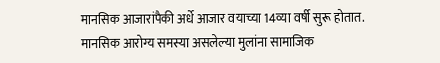मानसिक आजारांपैकी अर्धे आजार वयाच्या 14व्या वर्षी सुरू होतात. मानसिक आरोग्य समस्या असलेल्या मुलांना सामाजिक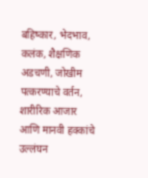बहिष्कार, भेदभाव, कलंक, शैक्षणिक अडचणी, जोखीम पत्करण्याचे वर्तन, शारीरिक आजार आणि मानवी हक्कांचे उल्लंघन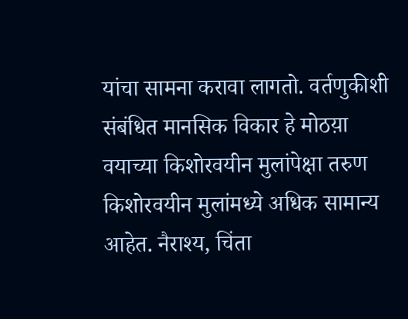यांचा सामना करावा लागतो. वर्तणुकीशी संबंधित मानसिक विकार हे मोठय़ा वयाच्या किशोरवयीन मुलांपेक्षा तरुण किशोरवयीन मुलांमध्ये अधिक सामान्य आहेत. नैराश्य, चिंता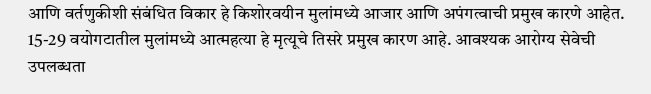आणि वर्तणुकीशी संबंधित विकार हे किशोरवयीन मुलांमध्ये आजार आणि अपंगत्वाची प्रमुख कारणे आहेत.
15-29 वयोगटातील मुलांमध्ये आत्महत्या हे मृत्यूचे तिसरे प्रमुख कारण आहे. आवश्यक आरोग्य सेवेची उपलब्धता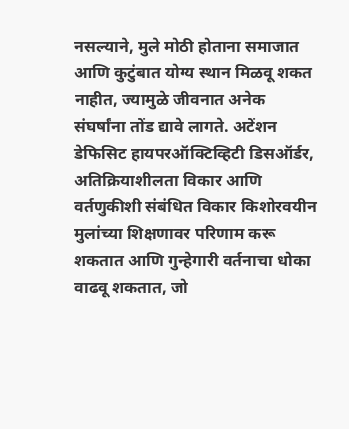नसल्याने, मुले मोठी होताना समाजात आणि कुटुंबात योग्य स्थान मिळवू शकत नाहीत, ज्यामुळे जीवनात अनेक संघर्षांना तोंड द्यावे लागते. अटेंशन डेफिसिट हायपरऑक्टिव्हिटी डिसऑर्डर, अतिक्रियाशीलता विकार आणि वर्तणुकीशी संबंधित विकार किशोरवयीन मुलांच्या शिक्षणावर परिणाम करू शकतात आणि गुन्हेगारी वर्तनाचा धोका वाढवू शकतात, जो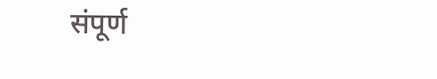संपूर्ण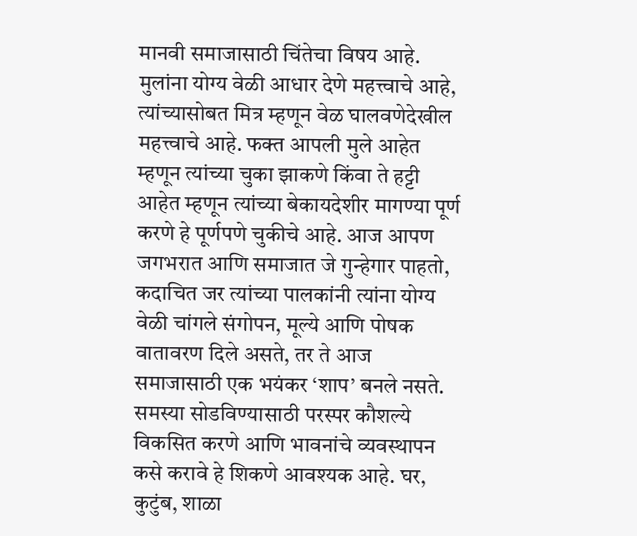मानवी समाजासाठी चिंतेचा विषय आहे.
मुलांना योग्य वेळी आधार देणे महत्त्वाचे आहे, त्यांच्यासोबत मित्र म्हणून वेळ घालवणेदेखील महत्त्वाचे आहे. फक्त आपली मुले आहेत म्हणून त्यांच्या चुका झाकणे किंवा ते हट्टी आहेत म्हणून त्यांच्या बेकायदेशीर मागण्या पूर्ण करणे हे पूर्णपणे चुकीचे आहे. आज आपण जगभरात आणि समाजात जे गुन्हेगार पाहतो, कदाचित जर त्यांच्या पालकांनी त्यांना योग्य वेळी चांगले संगोपन, मूल्ये आणि पोषक वातावरण दिले असते, तर ते आज समाजासाठी एक भयंकर ‘शाप’ बनले नसते. समस्या सोडविण्यासाठी परस्पर कौशल्ये विकसित करणे आणि भावनांचे व्यवस्थापन कसे करावे हे शिकणे आवश्यक आहे. घर, कुटुंब, शाळा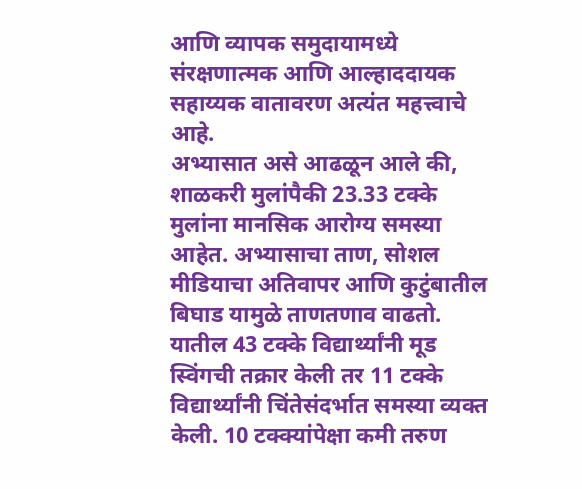आणि व्यापक समुदायामध्ये संरक्षणात्मक आणि आल्हाददायक सहाय्यक वातावरण अत्यंत महत्त्वाचे आहे.
अभ्यासात असे आढळून आले की, शाळकरी मुलांपैकी 23.33 टक्के मुलांना मानसिक आरोग्य समस्या आहेत. अभ्यासाचा ताण, सोशल मीडियाचा अतिवापर आणि कुटुंबातील बिघाड यामुळे ताणतणाव वाढतो. यातील 43 टक्के विद्यार्थ्यांनी मूड स्विंगची तक्रार केली तर 11 टक्के विद्यार्थ्यांनी चिंतेसंदर्भात समस्या व्यक्त केली. 10 टक्क्यांपेक्षा कमी तरुण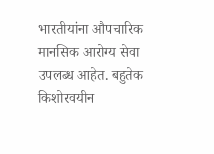भारतीयांना औपचारिक मानसिक आरोग्य सेवा उपलब्ध आहेत. बहुतेक किशोरवयीन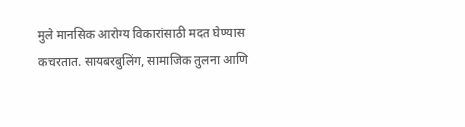मुले मानसिक आरोग्य विकारांसाठी मदत घेण्यास कचरतात. सायबरबुलिंग, सामाजिक तुलना आणि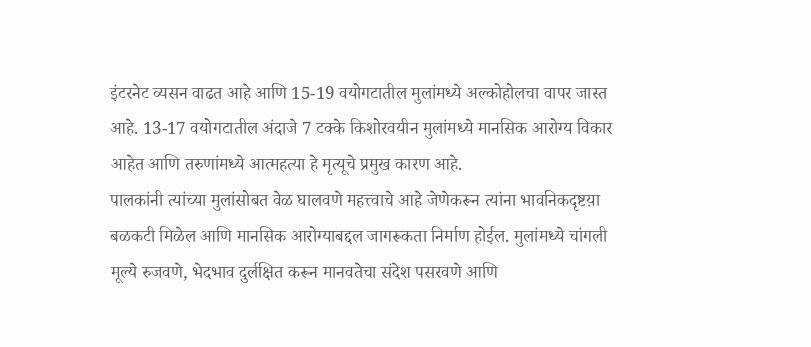इंटरनेट व्यसन वाढत आहे आणि 15-19 वयोगटातील मुलांमध्ये अल्कोहोलचा वापर जास्त आहे. 13-17 वयोगटातील अंदाजे 7 टक्के किशोरवयीन मुलांमध्ये मानसिक आरोग्य विकार आहेत आणि तरुणांमध्ये आत्महत्या हे मृत्यूचे प्रमुख कारण आहे.
पालकांनी त्यांच्या मुलांसोबत वेळ घालवणे महत्त्वाचे आहे जेणेकरून त्यांना भावनिकदृष्टय़ा बळकटी मिळेल आणि मानसिक आरोग्याबद्दल जागरूकता निर्माण होईल. मुलांमध्ये चांगली मूल्ये रुजवणे, भेदभाव दुर्लक्षित करून मानवतेचा संदेश पसरवणे आणि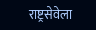राष्ट्रसेवेला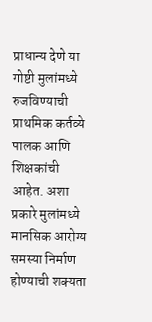प्राधान्य देणे या गोष्टी मुलांमध्ये रुजविण्याची प्राथमिक कर्तव्ये पालक आणि शिक्षकांची आहेत. अशा प्रकारे मुलांमध्ये मानसिक आरोग्य समस्या निर्माण होण्याची शक्यता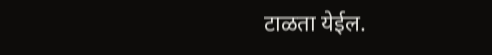टाळता येईल.